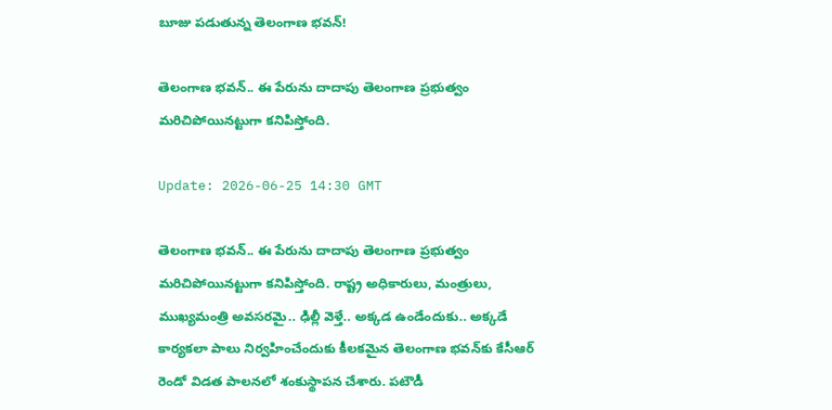బూజు ప‌డుతున్న తెలంగాణ భ‌వ‌న్‌!

తెలంగాణ భ‌వ‌న్‌.. ఈ పేరును దాదాపు తెలంగాణ ప్ర‌భుత్వం మ‌రిచిపోయిన‌ట్టుగా క‌నిపిస్తోంది.

Update: 2026-06-25 14:30 GMT

తెలంగాణ భ‌వ‌న్‌.. ఈ పేరును దాదాపు తెలంగాణ ప్ర‌భుత్వం మ‌రిచిపోయిన‌ట్టుగా క‌నిపిస్తోంది. రాష్ట్ర అధికారులు, మంత్రులు, ముఖ్య‌మంత్రి అవ‌స‌ర‌మై.. ఢిల్లీ వెళ్తే.. అక్క‌డ ఉండేందుకు.. అక్క‌డే కార్య‌క‌లా పాలు నిర్వ‌హించేందుకు కీల‌క‌మైన తెలంగాణ భ‌వ‌న్‌కు కేసీఆర్ రెండో విడ‌త పాల‌న‌లో శంకుస్థాప‌న చేశారు. ప‌టౌడీ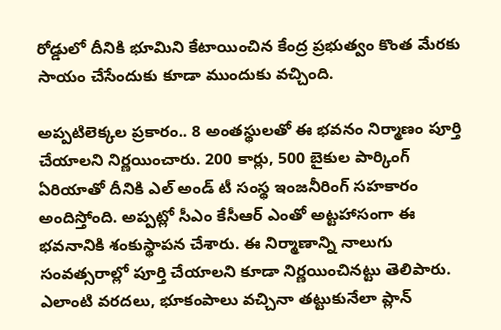రోడ్డులో దీనికి భూమిని కేటాయించిన కేంద్ర ప్ర‌భుత్వం కొంత మేర‌కు సాయం చేసేందుకు కూడా ముందుకు వ‌చ్చింది.

అప్ప‌టిలెక్క‌ల ప్ర‌కారం.. 8 అంత‌స్థుల‌తో ఈ భ‌వ‌నం నిర్మాణం పూర్తి చేయాల‌ని నిర్ణ‌యించారు. 200 కార్లు, 500 బైకుల పార్కింగ్ ఏరియాతో దీనికి ఎల్ అండ్ టీ సంస్థ ఇంజ‌నీరింగ్ స‌హ‌కారం అందిస్తోంది. అప్ప‌ట్లో సీఎం కేసీఆర్ ఎంతో అట్ట‌హాసంగా ఈ భ‌వ‌నానికి శంకుస్థాప‌న చేశారు. ఈ నిర్మాణాన్ని నాలుగు సంవ‌త్స‌రాల్లో పూర్తి చేయాల‌ని కూడా నిర్ణ‌యించిన‌ట్టు తెలిపారు. ఎలాంటి వ‌ర‌ద‌లు, భూకంపాలు వ‌చ్చినా త‌ట్టుకునేలా ప్లాన్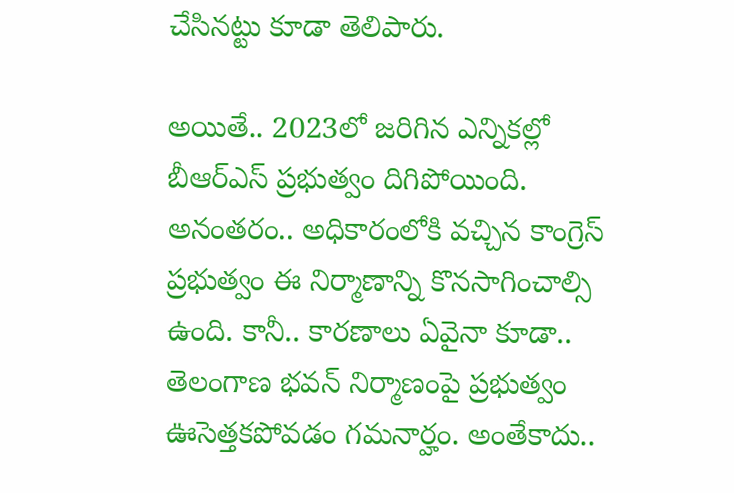చేసిన‌ట్టు కూడా తెలిపారు.

అయితే.. 2023లో జ‌రిగిన ఎన్నిక‌ల్లో బీఆర్ఎస్ ప్ర‌భుత్వం దిగిపోయింది. అనంత‌రం.. అధికారంలోకి వ‌చ్చిన కాంగ్రెస్ ప్ర‌భుత్వం ఈ నిర్మాణాన్ని కొన‌సాగించాల్సి ఉంది. కానీ.. కార‌ణాలు ఏవైనా కూడా.. తెలంగాణ భ‌వ‌న్ నిర్మాణంపై ప్ర‌భుత్వం ఊసెత్త‌క‌పోవ‌డం గ‌మ‌నార్హం. అంతేకాదు..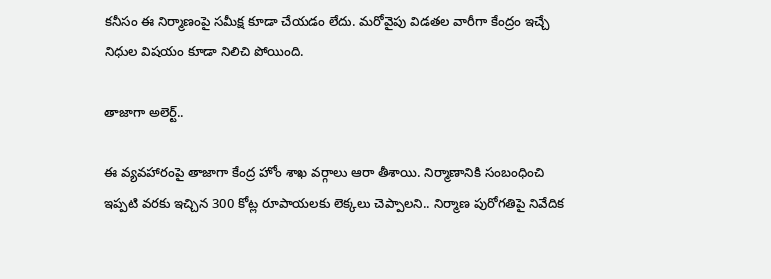క‌నీసం ఈ నిర్మాణంపై స‌మీక్ష కూడా చేయ‌డం లేదు. మ‌రోవైపు విడ‌త‌ల వారీగా కేంద్రం ఇచ్చే నిధుల విష‌యం కూడా నిలిచి పోయింది.

తాజాగా అలెర్ట్‌..

ఈ వ్య‌వ‌హారంపై తాజాగా కేంద్ర హోం శాఖ వ‌ర్గాలు ఆరా తీశాయి. నిర్మాణానికి సంబంధించి ఇప్ప‌టి వ‌ర‌కు ఇచ్చిన 300 కోట్ల రూపాయ‌ల‌కు లెక్క‌లు చెప్పాల‌ని.. నిర్మాణ పురోగ‌తిపై నివేదిక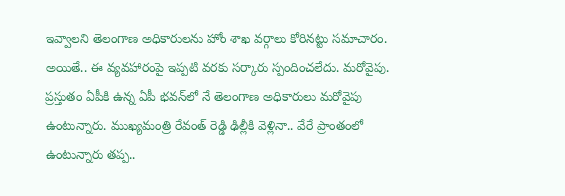ఇవ్వాల‌ని తెలంగాణ అధికారుల‌ను హోం శాఖ వ‌ర్గాలు కోరిన‌ట్టు స‌మాచారం. అయితే.. ఈ వ్య‌వ‌హారంపై ఇప్ప‌టి వ‌ర‌కు స‌ర్కారు స్పందించ‌లేదు. మ‌రోవైపు. ప్ర‌స్తుతం ఏపీకి ఉన్న ఏపీ భ‌వ‌న్‌లో నే తెలంగాణ అధికారులు మ‌రోవైపు ఉంటున్నారు. ముఖ్యమంత్రి రేవంత్ రెడ్డి ఢిల్లీకి వెళ్లినా.. వేరే ప్రాంతంలో ఉంటున్నారు త‌ప్ప‌..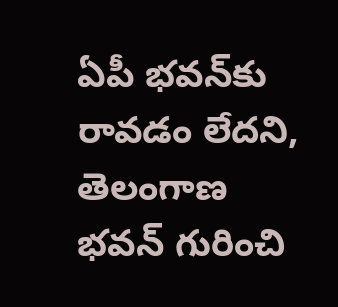ఏపీ భ‌వ‌న్‌కు రావ‌డం లేద‌ని, తెలంగాణ భ‌వ‌న్ గురించి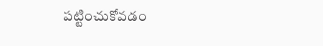ప‌ట్టించుకోవ‌డం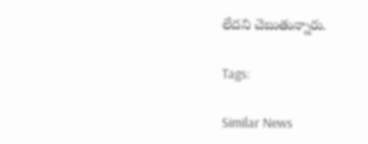లేద‌ని చెబుతున్నారు.

Tags:

Similar News